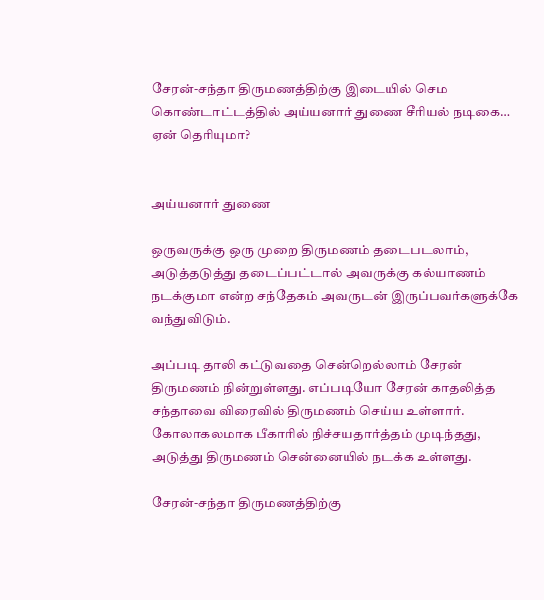சேரன்-சந்தா திருமணத்திற்கு இடையில் செம கொண்டாட்டத்தில் அய்யனார் துணை சீரியல் நடிகை… ஏன் தெரியுமா?


அய்யனார் துணை

ஒருவருக்கு ஒரு முறை திருமணம் தடைபடலாம், அடுத்தடுத்து தடைப்பட்டால் அவருக்கு கல்யாணம் நடக்குமா என்ற சந்தேகம் அவருடன் இருப்பவர்களுக்கே வந்துவிடும்.

அப்படி தாலி கட்டுவதை சென்றெல்லாம் சேரன் திருமணம் நின்றுள்ளது. எப்படியோ சேரன் காதலித்த சந்தாவை விரைவில் திருமணம் செய்ய உள்ளார். கோலாகலமாக பீகாரில் நிச்சயதார்த்தம் முடிந்தது, அடுத்து திருமணம் சென்னையில் நடக்க உள்ளது.

சேரன்-சந்தா திருமணத்திற்கு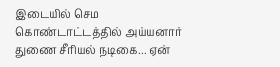இடையில் செம கொண்டாட்டத்தில் அய்யனார் துணை சீரியல் நடிகை... ஏன்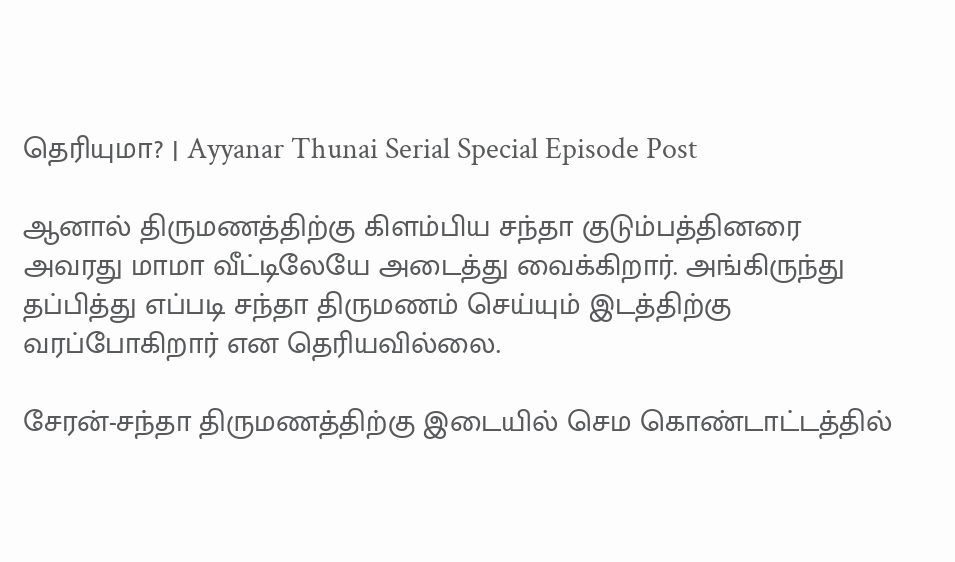தெரியுமா? | Ayyanar Thunai Serial Special Episode Post

ஆனால் திருமணத்திற்கு கிளம்பிய சந்தா குடும்பத்தினரை அவரது மாமா வீட்டிலேயே அடைத்து வைக்கிறார். அங்கிருந்து தப்பித்து எப்படி சந்தா திருமணம் செய்யும் இடத்திற்கு வரப்போகிறார் என தெரியவில்லை.

சேரன்-சந்தா திருமணத்திற்கு இடையில் செம கொண்டாட்டத்தில்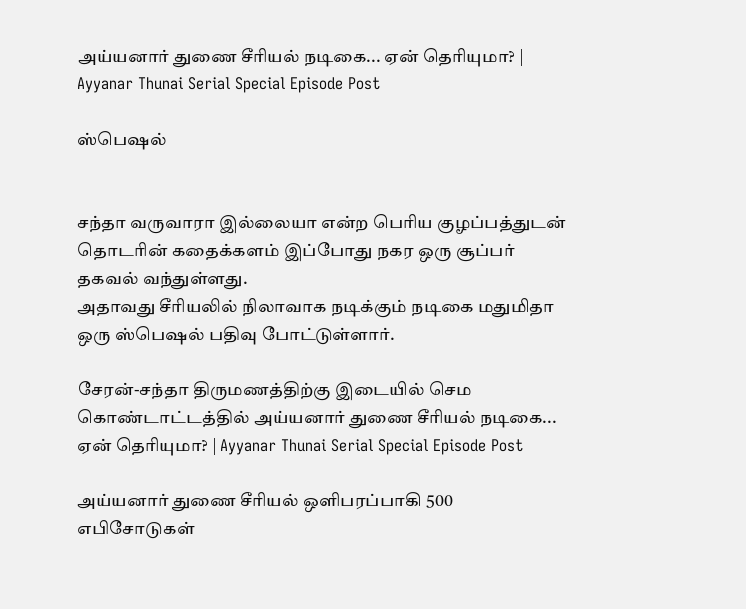அய்யனார் துணை சீரியல் நடிகை... ஏன் தெரியுமா? | Ayyanar Thunai Serial Special Episode Post

ஸ்பெஷல்


சந்தா வருவாரா இல்லையா என்ற பெரிய குழப்பத்துடன் தொடரின் கதைக்களம் இப்போது நகர ஒரு சூப்பர் தகவல் வந்துள்ளது.
அதாவது சீரியலில் நிலாவாக நடிக்கும் நடிகை மதுமிதா ஒரு ஸ்பெஷல் பதிவு போட்டுள்ளார்.

சேரன்-சந்தா திருமணத்திற்கு இடையில் செம கொண்டாட்டத்தில் அய்யனார் துணை சீரியல் நடிகை... ஏன் தெரியுமா? | Ayyanar Thunai Serial Special Episode Post

அய்யனார் துணை சீரியல் ஒளிபரப்பாகி 500 எபிசோடுகள்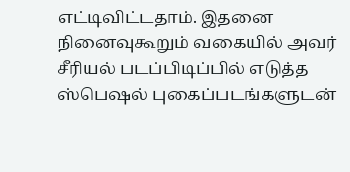எட்டிவிட்டதாம். இதனை நினைவுகூறும் வகையில் அவர் சீரியல் படப்பிடிப்பில் எடுத்த ஸ்பெஷல் புகைப்படங்களுடன்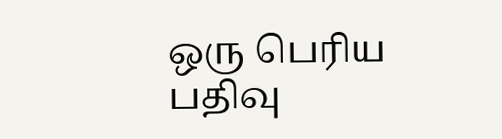ஒரு பெரிய பதிவு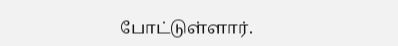போட்டுள்ளார்.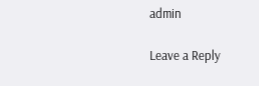admin

Leave a Reply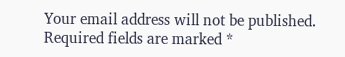Your email address will not be published. Required fields are marked *